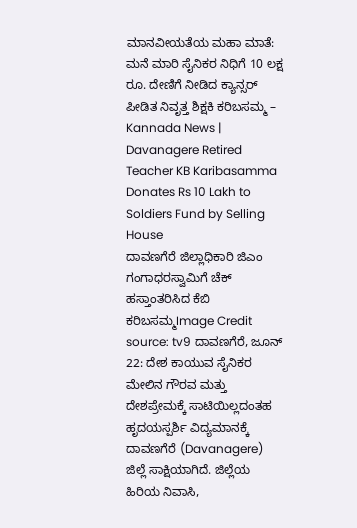ಮಾನವೀಯತೆಯ ಮಹಾ ಮಾತೆ: ಮನೆ ಮಾರಿ ಸೈನಿಕರ ನಿಧಿಗೆ 10 ಲಕ್ಷ ರೂ. ದೇಣಿಗೆ ನೀಡಿದ ಕ್ಯಾನ್ಸರ್ ಪೀಡಿತ ನಿವೃತ್ತ ಶಿಕ್ಷಕಿ ಕರಿಬಸಮ್ಮ – Kannada News | Davanagere Retired Teacher KB Karibasamma Donates Rs 10 Lakh to Soldiers Fund by Selling House
ದಾವಣಗೆರೆ ಜಿಲ್ಲಾಧಿಕಾರಿ ಜಿಎಂ ಗಂಗಾಧರಸ್ವಾಮಿಗೆ ಚೆಕ್ ಹಸ್ತಾಂತರಿಸಿದ ಕೆಬಿ ಕರಿಬಸಮ್ಮImage Credit source: tv9 ದಾವಣಗೆರೆ, ಜೂನ್ 22: ದೇಶ ಕಾಯುವ ಸೈನಿಕರ ಮೇಲಿನ ಗೌರವ ಮತ್ತು ದೇಶಪ್ರೇಮಕ್ಕೆ ಸಾಟಿಯಿಲ್ಲದಂತಹ ಹೃದಯಸ್ಪರ್ಶಿ ವಿದ್ಯಮಾನಕ್ಕೆ ದಾವಣಗೆರೆ (Davanagere) ಜಿಲ್ಲೆ ಸಾಕ್ಷಿಯಾಗಿದೆ. ಜಿಲ್ಲೆಯ ಹಿರಿಯ ನಿವಾಸಿ,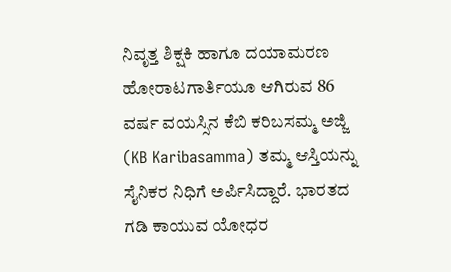ನಿವೃತ್ತ ಶಿಕ್ಷಕಿ ಹಾಗೂ ದಯಾಮರಣ ಹೋರಾಟಗಾರ್ತಿಯೂ ಆಗಿರುವ 86 ವರ್ಷ ವಯಸ್ಸಿನ ಕೆಬಿ ಕರಿಬಸಮ್ಮ ಅಜ್ಜಿ (KB Karibasamma) ತಮ್ಮ ಆಸ್ತಿಯನ್ನು ಸೈನಿಕರ ನಿಧಿಗೆ ಅರ್ಪಿಸಿದ್ದಾರೆ. ಭಾರತದ ಗಡಿ ಕಾಯುವ ಯೋಧರ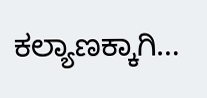ಕಲ್ಯಾಣಕ್ಕಾಗಿ…